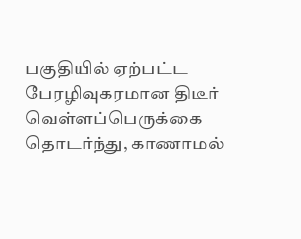பகுதியில் ஏற்பட்ட பேரழிவுகரமான திடீர் வெள்ளப்பெருக்கை தொடர்ந்து, காணாமல்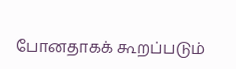போனதாகக் கூறப்படும்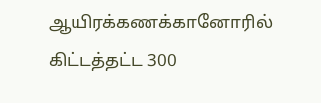ஆயிரக்கணக்கானோரில் கிட்டத்தட்ட 300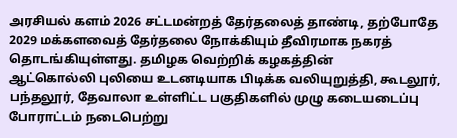அரசியல் களம் 2026 சட்டமன்றத் தேர்தலைத் தாண்டி, தற்போதே 2029 மக்களவைத் தேர்தலை நோக்கியும் தீவிரமாக நகரத் தொடங்கியுள்ளது. தமிழக வெற்றிக் கழகத்தின்
ஆட்கொல்லி புலியை உடனடியாக பிடிக்க வலியுறுத்தி, கூடலூர், பந்தலூர், தேவாலா உள்ளிட்ட பகுதிகளில் முழு கடையடைப்பு போராட்டம் நடைபெற்று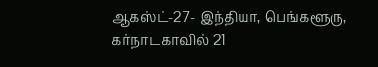ஆகஸ்ட்-27- இந்தியா, பெங்களூரு, கர்நாடகாவில் 21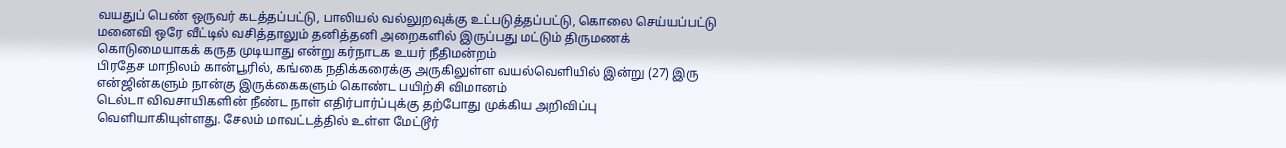வயதுப் பெண் ஒருவர் கடத்தப்பட்டு, பாலியல் வல்லுறவுக்கு உட்படுத்தப்பட்டு, கொலை செய்யப்பட்டு
மனைவி ஒரே வீட்டில் வசித்தாலும் தனித்தனி அறைகளில் இருப்பது மட்டும் திருமணக் கொடுமையாகக் கருத முடியாது என்று கர்நாடக உயர் நீதிமன்றம்
பிரதேச மாநிலம் கான்பூரில், கங்கை நதிக்கரைக்கு அருகிலுள்ள வயல்வெளியில் இன்று (27) இரு என்ஜின்களும் நான்கு இருக்கைகளும் கொண்ட பயிற்சி விமானம்
டெல்டா விவசாயிகளின் நீண்ட நாள் எதிர்பார்ப்புக்கு தற்போது முக்கிய அறிவிப்பு வெளியாகியுள்ளது. சேலம் மாவட்டத்தில் உள்ள மேட்டூர்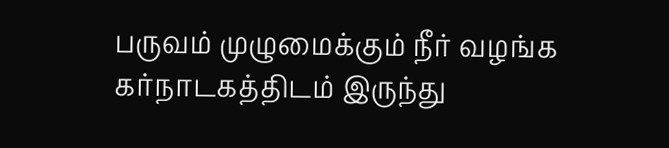பருவம் முழுமைக்கும் நீர் வழங்க கர்நாடகத்திடம் இருந்து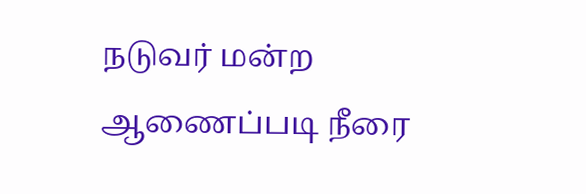நடுவர் மன்ற ஆணைப்படி நீரை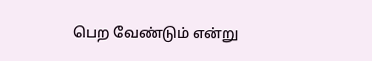பெற வேண்டும் என்று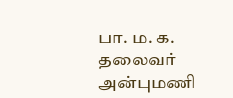பா. ம. க. தலைவர் அன்புமணி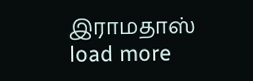இராமதாஸ்
load more